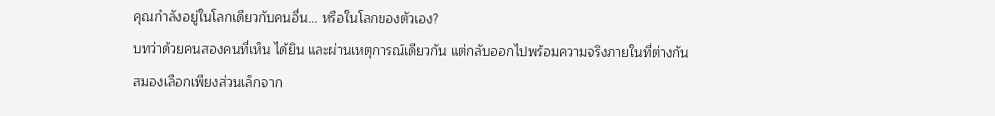คุณกำลังอยู่ในโลกเดียวกับคนอื่น... หรือในโลกของตัวเอง?
บทว่าด้วยคนสองคนที่เห็น ได้ยิน และผ่านเหตุการณ์เดียวกัน แต่กลับออกไปพร้อมความจริงภายในที่ต่างกัน
สมองเลือกเพียงส่วนเล็กจาก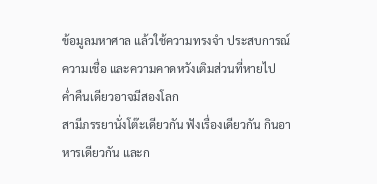ข้อมูลมหาศาล แล้วใช้ความทรงจำ ประสบการณ์ ความเชื่อ และความคาดหวังเติมส่วนที่หายไป
ค่ำคืนเดียวอาจมีสองโลก
สามีภรรยานั่งโต๊ะเดียวกัน ฟังเรื่องเดียวกัน กินอาหารเดียวกัน และก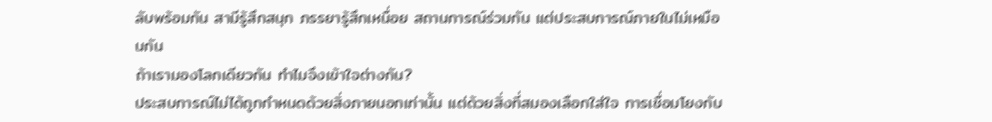ลับพร้อมกัน สามีรู้สึกสนุก ภรรยารู้สึกเหนื่อย สถานการณ์ร่วมกัน แต่ประสบการณ์ภายในไม่เหมือนกัน
ถ้าเรามองโลกเดียวกัน ทำไมจึงเข้าใจต่างกัน?
ประสบการณ์ไม่ได้ถูกกำหนดด้วยสิ่งภายนอกเท่านั้น แต่ด้วยสิ่งที่สมองเลือกใส่ใจ การเชื่อมโยงกับ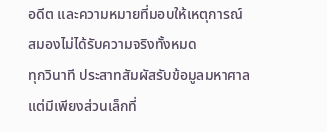อดีต และความหมายที่มอบให้เหตุการณ์
สมองไม่ได้รับความจริงทั้งหมด
ทุกวินาที ประสาทสัมผัสรับข้อมูลมหาศาล แต่มีเพียงส่วนเล็กที่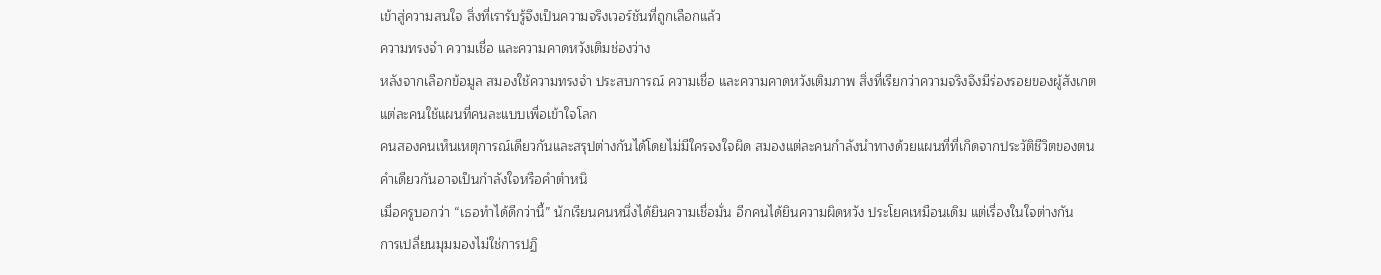เข้าสู่ความสนใจ สิ่งที่เรารับรู้จึงเป็นความจริงเวอร์ชันที่ถูกเลือกแล้ว
ความทรงจำ ความเชื่อ และความคาดหวังเติมช่องว่าง
หลังจากเลือกข้อมูล สมองใช้ความทรงจำ ประสบการณ์ ความเชื่อ และความคาดหวังเติมภาพ สิ่งที่เรียกว่าความจริงจึงมีร่องรอยของผู้สังเกต
แต่ละคนใช้แผนที่คนละแบบเพื่อเข้าใจโลก
คนสองคนเห็นเหตุการณ์เดียวกันและสรุปต่างกันได้โดยไม่มีใครจงใจผิด สมองแต่ละคนกำลังนำทางด้วยแผนที่ที่เกิดจากประวัติชีวิตของตน
คำเดียวกันอาจเป็นกำลังใจหรือคำตำหนิ
เมื่อครูบอกว่า “เธอทำได้ดีกว่านี้” นักเรียนคนหนึ่งได้ยินความเชื่อมั่น อีกคนได้ยินความผิดหวัง ประโยคเหมือนเดิม แต่เรื่องในใจต่างกัน
การเปลี่ยนมุมมองไม่ใช่การปฏิ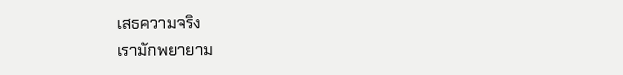เสธความจริง
เรามักพยายาม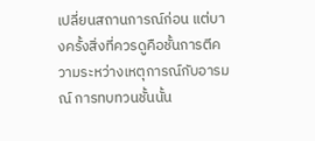เปลี่ยนสถานการณ์ก่อน แต่บางครั้งสิ่งที่ควรดูคือชั้นการตีความระหว่างเหตุการณ์กับอารมณ์ การทบทวนชั้นนั้น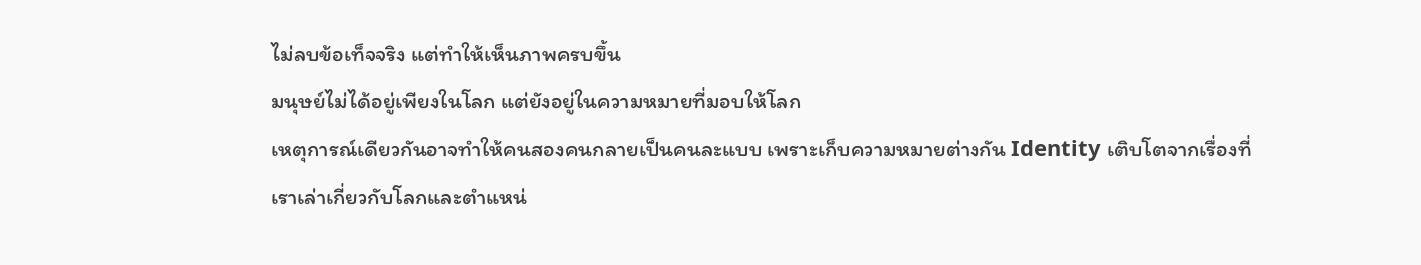ไม่ลบข้อเท็จจริง แต่ทำให้เห็นภาพครบขึ้น
มนุษย์ไม่ได้อยู่เพียงในโลก แต่ยังอยู่ในความหมายที่มอบให้โลก
เหตุการณ์เดียวกันอาจทำให้คนสองคนกลายเป็นคนละแบบ เพราะเก็บความหมายต่างกัน Identity เติบโตจากเรื่องที่เราเล่าเกี่ยวกับโลกและตำแหน่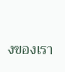งของเรา